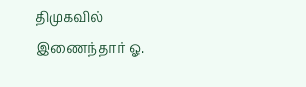திமுகவில் இணைந்தார் ஓ.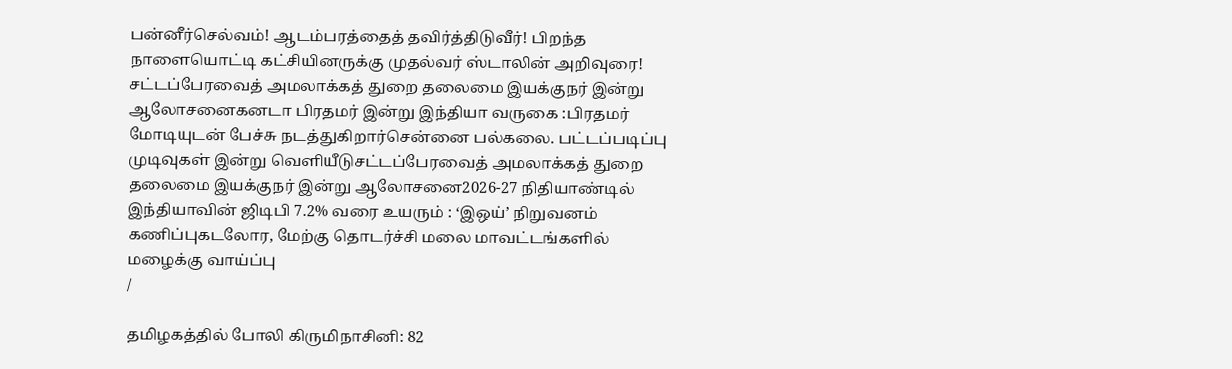பன்னீர்செல்வம்! ஆடம்பரத்தைத் தவிர்த்திடுவீர்! பிறந்த நாளையொட்டி கட்சியினருக்கு முதல்வர் ஸ்டாலின் அறிவுரை! சட்டப்பேரவைத் அமலாக்கத் துறை தலைமை இயக்குநர் இன்று ஆலோசனைகனடா பிரதமர் இன்று இந்தியா வருகை :பிரதமர் மோடியுடன் பேச்சு நடத்துகிறார்சென்னை பல்கலை. பட்டப்படிப்பு முடிவுகள் இன்று வெளியீடுசட்டப்பேரவைத் அமலாக்கத் துறை தலைமை இயக்குநர் இன்று ஆலோசனை2026-27 நிதியாண்டில் இந்தியாவின் ஜிடிபி 7.2% வரை உயரும் : ‘இஒய்’ நிறுவனம் கணிப்புகடலோர, மேற்கு தொடர்ச்சி மலை மாவட்டங்களில் மழைக்கு வாய்ப்பு
/

தமிழகத்தில் போலி கிருமிநாசினி: 82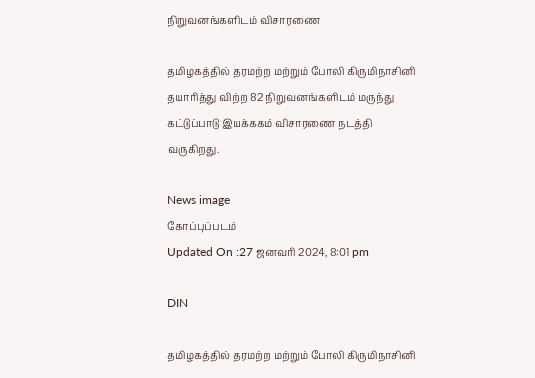நிறுவனங்களிடம் விசாரணை

தமிழகத்தில் தரமற்ற மற்றும் போலி கிருமிநாசினி தயாரித்து விற்ற 82 நிறுவனங்களிடம் மருந்து கட்டுப்பாடு இயக்ககம் விசாரணை நடத்தி வருகிறது.

News image
கோப்புப்படம்
Updated On :27 ஜனவரி 2024, 8:01 pm

DIN

தமிழகத்தில் தரமற்ற மற்றும் போலி கிருமிநாசினி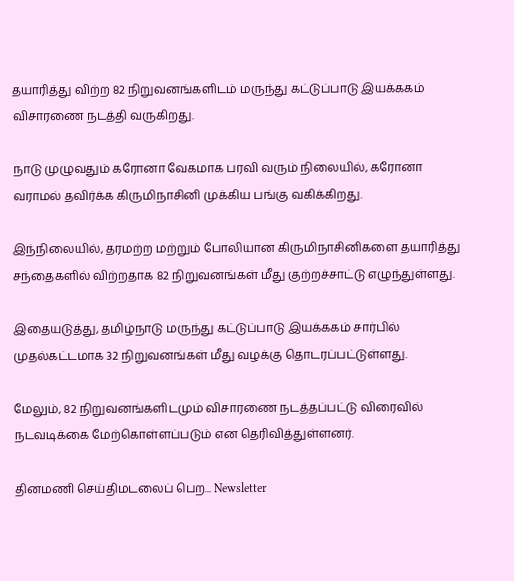தயாரித்து விற்ற 82 நிறுவனங்களிடம் மருந்து கட்டுப்பாடு இயக்ககம் விசாரணை நடத்தி வருகிறது.

நாடு முழுவதும் கரோனா வேகமாக பரவி வரும் நிலையில், கரோனா வராமல் தவிர்க்க கிருமிநாசினி முக்கிய பங்கு வகிக்கிறது.

இந்நிலையில், தரமற்ற மற்றும் போலியான கிருமிநாசினிகளை தயாரித்து சந்தைகளில் விற்றதாக 82 நிறுவனங்கள் மீது குற்றச்சாட்டு எழுந்துள்ளது.

இதையடுத்து, தமிழ்நாடு மருந்து கட்டுப்பாடு இயக்ககம் சார்பில் முதல்கட்டமாக 32 நிறுவனங்கள் மீது வழக்கு தொடரப்பட்டுள்ளது.

மேலும், 82 நிறுவனங்களிடமும் விசாரணை நடத்தப்பட்டு விரைவில் நடவடிக்கை மேற்கொள்ளப்படும் என தெரிவித்துள்ளனர்.

தினமணி செய்திமடலைப் பெற... Newsletter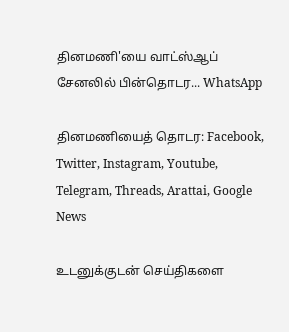தினமணி'யை வாட்ஸ்ஆப் சேனலில் பின்தொடர... WhatsApp

தினமணியைத் தொடர: Facebook, Twitter, Instagram, Youtube, Telegram, Threads, Arattai, Google News

உடனுக்குடன் செய்திகளை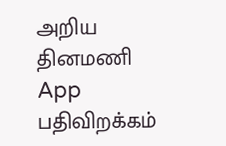அறிய தினமணி App பதிவிறக்கம்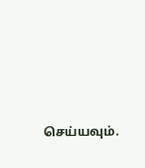செய்யவும்.